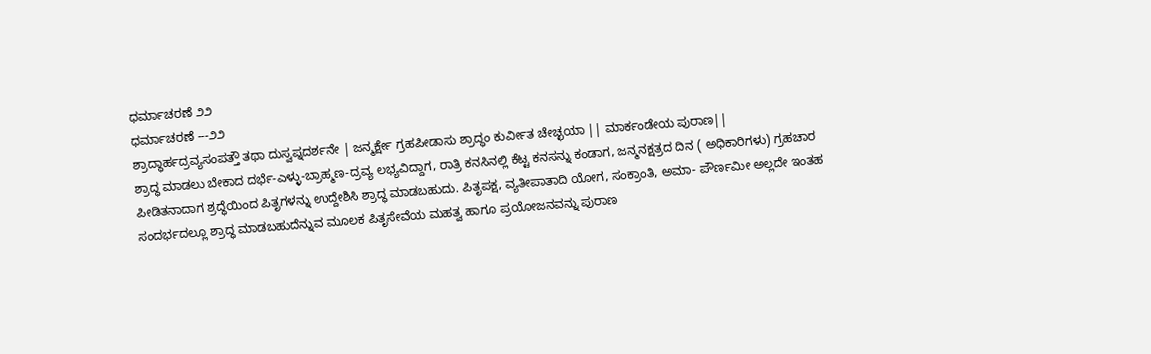ಧರ್ಮಾಚರಣೆ ೨೨
ಧರ್ಮಾಚರಣೆ ---೨೨
ಶ್ರಾದ್ಧಾರ್ಹದ್ರವ್ಯಸಂಪತ್ತೌ ತಥಾ ದುಸ್ವಪ್ನದರ್ಶನೇ | ಜನ್ಮರ್ಕ್ಷೇ ಗ್ರಹಪೀಡಾಸು ಶ್ರಾದ್ಧಂ ಕುರ್ವೀತ ಚೇಚ್ಛಯಾ || ಮಾರ್ಕಂಡೇಯ ಪುರಾಣ||
ಶ್ರಾದ್ಧ ಮಾಡಲು ಬೇಕಾದ ದರ್ಭೆ-ಎಳ್ಳು-ಬ್ರಾಹ್ಮಣ-ದ್ರವ್ಯ ಲಭ್ಯವಿದ್ದಾಗ, ರಾತ್ರಿ ಕನಸಿನಲ್ಲಿ ಕೆಟ್ಟ ಕನಸನ್ನು ಕಂಡಾಗ, ಜನ್ಮನಕ್ಷತ್ರದ ದಿನ ( ಅಧಿಕಾರಿಗಳು) ಗ್ರಹಚಾರ ಪೀಡಿತನಾದಾಗ ಶ್ರದ್ಧೆಯಿಂದ ಪಿತೃಗಳನ್ನು ಉದ್ದೇಶಿಸಿ ಶ್ರಾದ್ಧ ಮಾಡಬಹುದು. ಪಿತೃಪಕ್ಷ, ವ್ಯತೀಪಾತಾದಿ ಯೋಗ, ಸಂಕ್ರಾಂತಿ, ಅಮಾ- ಪೌರ್ಣಮೀ ಅಲ್ಲದೇ ಇಂತಹ ಸಂದರ್ಭದಲ್ಲೂ ಶ್ರಾದ್ಧ ಮಾಡಬಹುದೆನ್ನುವ ಮೂಲಕ ಪಿತೃಸೇವೆಯ ಮಹತ್ವ ಹಾಗೂ ಪ್ರಯೋಜನವನ್ನು ಪುರಾಣ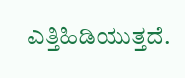ಎತ್ತಿಹಿಡಿಯುತ್ತದೆ.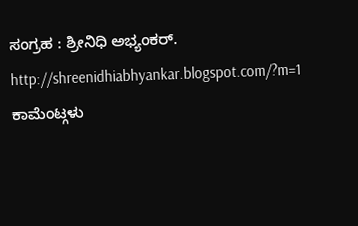ಸಂಗ್ರಹ : ಶ್ರೀನಿಧಿ ಅಭ್ಯಂಕರ್.
http://shreenidhiabhyankar.blogspot.com/?m=1
ಕಾಮೆಂಟ್ಗಳು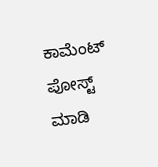ಕಾಮೆಂಟ್ ಪೋಸ್ಟ್ ಮಾಡಿ